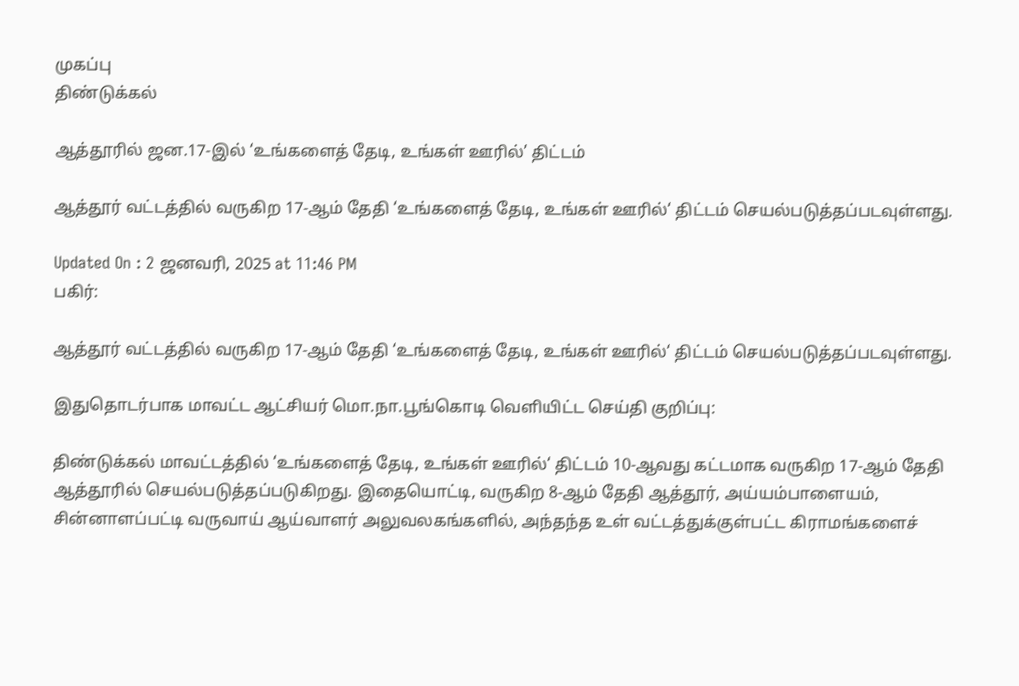முகப்பு
திண்டுக்கல்

ஆத்தூரில் ஜன.17-இல் ‘உங்களைத் தேடி, உங்கள் ஊரில்’ திட்டம்

ஆத்தூர் வட்டத்தில் வருகிற 17-ஆம் தேதி ‘உங்களைத் தேடி, உங்கள் ஊரில்‘ திட்டம் செயல்படுத்தப்படவுள்ளது.

Updated On : 2 ஜனவரி, 2025 at 11:46 PM
பகிர்:

ஆத்தூர் வட்டத்தில் வருகிற 17-ஆம் தேதி ‘உங்களைத் தேடி, உங்கள் ஊரில்‘ திட்டம் செயல்படுத்தப்படவுள்ளது.

இதுதொடர்பாக மாவட்ட ஆட்சியர் மொ.நா.பூங்கொடி வெளியிட்ட செய்தி குறிப்பு:

திண்டுக்கல் மாவட்டத்தில் ‘உங்களைத் தேடி, உங்கள் ஊரில்‘ திட்டம் 10-ஆவது கட்டமாக வருகிற 17-ஆம் தேதி ஆத்தூரில் செயல்படுத்தப்படுகிறது. இதையொட்டி, வருகிற 8-ஆம் தேதி ஆத்தூர், அய்யம்பாளையம், சின்னாளப்பட்டி வருவாய் ஆய்வாளர் அலுவலகங்களில், அந்தந்த உள் வட்டத்துக்குள்பட்ட கிராமங்களைச்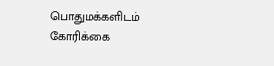பொதுமக்களிடம் கோரிக்கை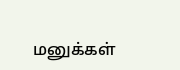மனுக்கள்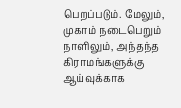பெறப்படும். மேலும், முகாம் நடைபெறும் நாளிலும், அந்தந்த கிராமங்களுக்கு ஆய்வுக்காக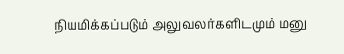நியமிக்கப்படும் அலுவலர்களிடமும் மனு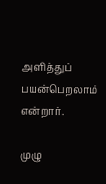அளித்துப் பயன்பெறலாம் என்றார்.

முழு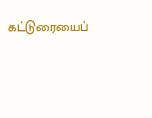கட்டுரையைப்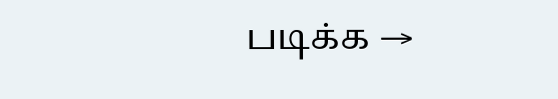படிக்க →